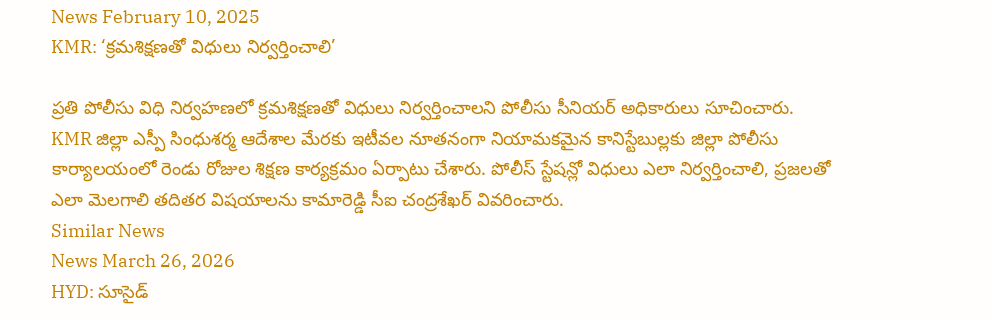News February 10, 2025
KMR: ‘క్రమశిక్షణతో విధులు నిర్వర్తించాలి’

ప్రతి పోలీసు విధి నిర్వహణలో క్రమశిక్షణతో విధులు నిర్వర్తించాలని పోలీసు సీనియర్ అధికారులు సూచించారు. KMR జిల్లా ఎస్పీ సింధుశర్మ ఆదేశాల మేరకు ఇటీవల నూతనంగా నియామకమైన కానిస్టేబుల్లకు జిల్లా పోలీసు కార్యాలయంలో రెండు రోజుల శిక్షణ కార్యక్రమం ఏర్పాటు చేశారు. పోలీస్ స్టేషన్లో విధులు ఎలా నిర్వర్తించాలి, ప్రజలతో ఎలా మెలగాలి తదితర విషయాలను కామారెడ్డి సీఐ చంద్రశేఖర్ వివరించారు.
Similar News
News March 26, 2026
HYD: సూసైడ్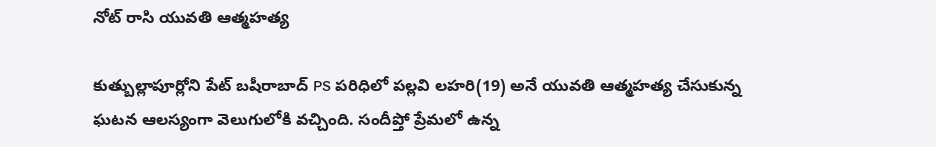నోట్ రాసి యువతి ఆత్మహత్య

కుత్బుల్లాపూర్లోని పేట్ బషీరాబాద్ PS పరిధిలో పల్లవి లహరి(19) అనే యువతి ఆత్మహత్య చేసుకున్న ఘటన ఆలస్యంగా వెలుగులోకి వచ్చింది. సందీప్తో ప్రేమలో ఉన్న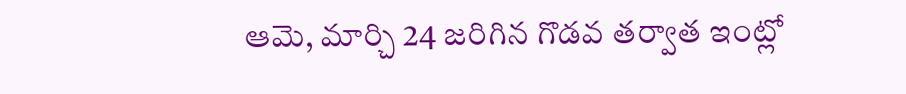ఆమె, మార్చి 24 జరిగిన గొడవ తర్వాత ఇంట్లో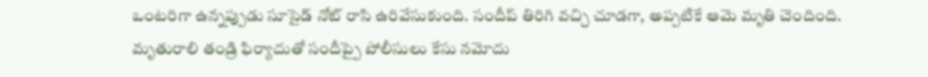ఒంటరిగా ఉన్నప్పుడు సూసైడ్ నోట్ రాసి ఉరివేసుకుంది. సందీప్ తిరిగి వచ్చి చూడగా, అప్పటికే ఆమె మృతి చెందింది. మృతురాలి తండ్రి ఫిర్యాదుతో సందీప్పై పోలీసులు కేసు నమోదు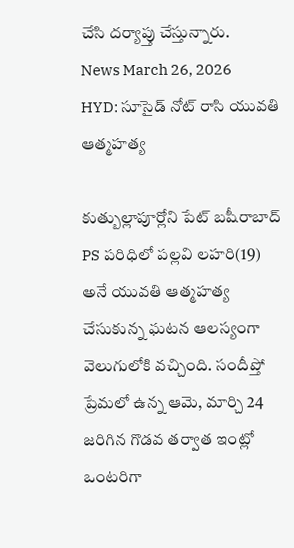చేసి దర్యాప్తు చేస్తున్నారు.
News March 26, 2026
HYD: సూసైడ్ నోట్ రాసి యువతి ఆత్మహత్య

కుత్బుల్లాపూర్లోని పేట్ బషీరాబాద్ PS పరిధిలో పల్లవి లహరి(19) అనే యువతి ఆత్మహత్య చేసుకున్న ఘటన ఆలస్యంగా వెలుగులోకి వచ్చింది. సందీప్తో ప్రేమలో ఉన్న ఆమె, మార్చి 24 జరిగిన గొడవ తర్వాత ఇంట్లో ఒంటరిగా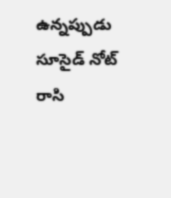ఉన్నప్పుడు సూసైడ్ నోట్ రాసి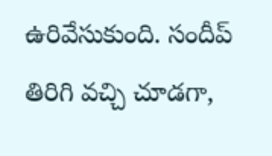ఉరివేసుకుంది. సందీప్ తిరిగి వచ్చి చూడగా,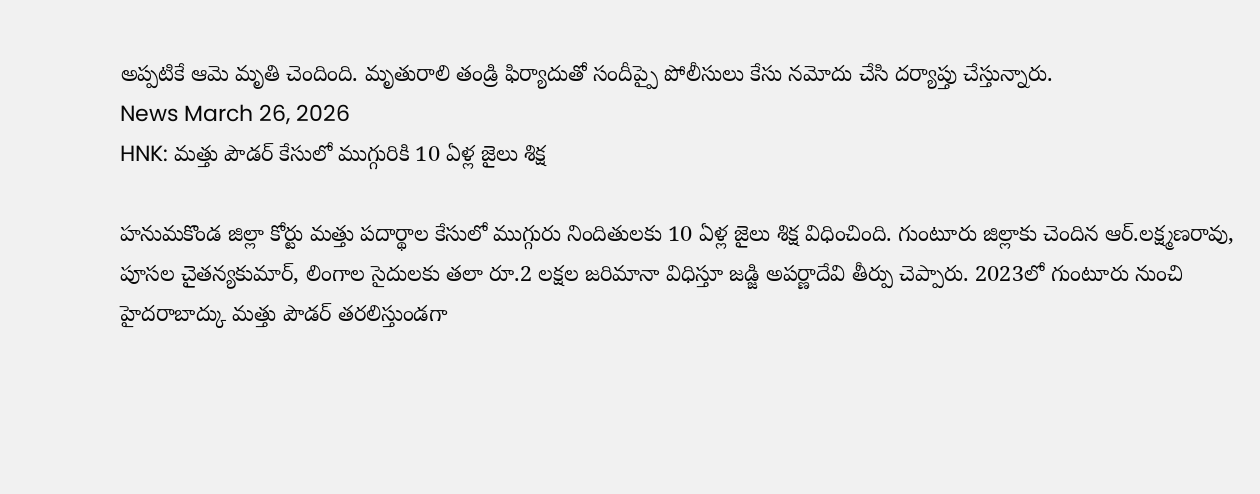అప్పటికే ఆమె మృతి చెందింది. మృతురాలి తండ్రి ఫిర్యాదుతో సందీప్పై పోలీసులు కేసు నమోదు చేసి దర్యాప్తు చేస్తున్నారు.
News March 26, 2026
HNK: మత్తు పౌడర్ కేసులో ముగ్గురికి 10 ఏళ్ల జైలు శిక్ష

హనుమకొండ జిల్లా కోర్టు మత్తు పదార్థాల కేసులో ముగ్గురు నిందితులకు 10 ఏళ్ల జైలు శిక్ష విధించింది. గుంటూరు జిల్లాకు చెందిన ఆర్.లక్ష్మణరావు, పూసల చైతన్యకుమార్, లింగాల సైదులకు తలా రూ.2 లక్షల జరిమానా విధిస్తూ జడ్జి అపర్ణాదేవి తీర్పు చెప్పారు. 2023లో గుంటూరు నుంచి హైదరాబాద్కు మత్తు పౌడర్ తరలిస్తుండగా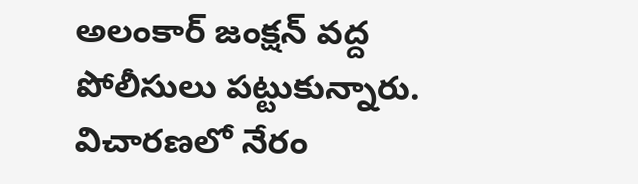అలంకార్ జంక్షన్ వద్ద పోలీసులు పట్టుకున్నారు. విచారణలో నేరం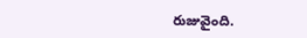రుజువైంది.